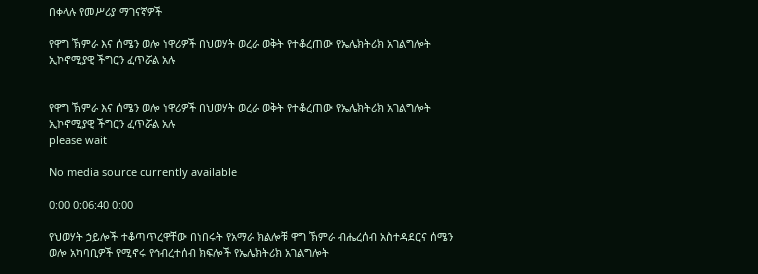በቀላሉ የመሥሪያ ማገናኛዎች

የዋግ ኽምራ እና ሰሜን ወሎ ነዋሪዎች በህወሃት ወረራ ወቅት የተቆረጠው የኤሌክትሪክ አገልግሎት ኢኮኖሚያዊ ችግርን ፈጥሯል አሉ


የዋግ ኽምራ እና ሰሜን ወሎ ነዋሪዎች በህወሃት ወረራ ወቅት የተቆረጠው የኤሌክትሪክ አገልግሎት ኢኮኖሚያዊ ችግርን ፈጥሯል አሉ
please wait

No media source currently available

0:00 0:06:40 0:00

የህወሃት ኃይሎች ተቆጣጥረዋቸው በነበሩት የአማራ ክልሎቹ ዋግ ኽምራ ብሔረሰብ አስተዳደርና ሰሜን ወሎ አካባቢዎች የሚኖሩ የኅብረተሰብ ክፍሎች የኤሌክትሪክ አገልግሎት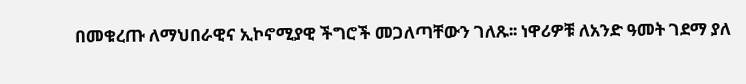በመቁረጡ ለማህበራዊና ኢኮኖሚያዊ ችግሮች መጋለጣቸውን ገለጹ፡፡ ነዋሪዎቹ ለአንድ ዓመት ገደማ ያለ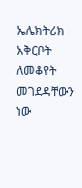ኤሌክትሪክ አቅርቦት ለመቆየት መገደዳቸውን ነው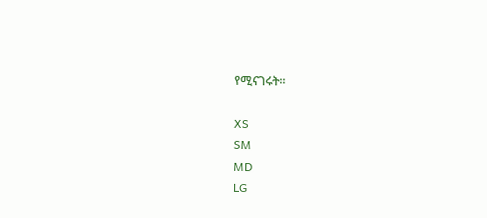የሚናገሩት፡፡

XS
SM
MD
LG